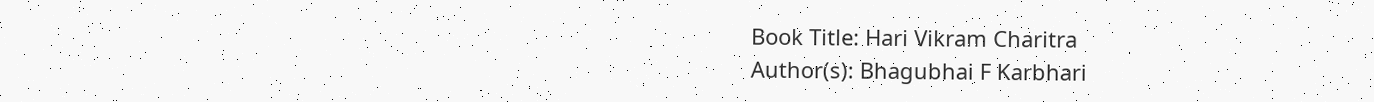Book Title: Hari Vikram Charitra
Author(s): Bhagubhai F Karbhari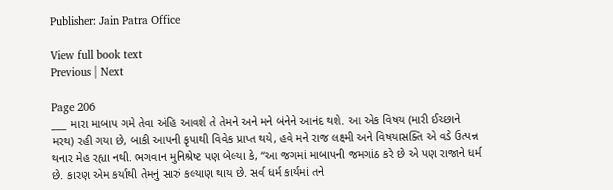Publisher: Jain Patra Office

View full book text
Previous | Next

Page 206
___ મારા માબાપ ગમે તેવા અંહિ આવશે તે તેમને અને મને બંનેને આનંદ થશે. આ એક વિષય (મારી ઈચ્છાને મરથ) રહી ગયા છે, બાકી આપની કૃપાથી વિવેક પ્રાપ્ત થયે, હવે મને રાજ લક્ષ્મી અને વિષયાસક્તિ એ વડે ઉત્પન્ન થનાર મેહ રહ્યા નથી. ભગવાન મુનિશ્રેષ્ટ પણ બેલ્યા કે, “આ જગમાં માબાપની જમગાંઠ કરે છે એ પણ રાજાને ધર્મ છે. કારણ એમ કર્યાથી તેમનું સારું કલ્યાણ થાય છે. સર્વ ધર્મ કાર્યમાં તને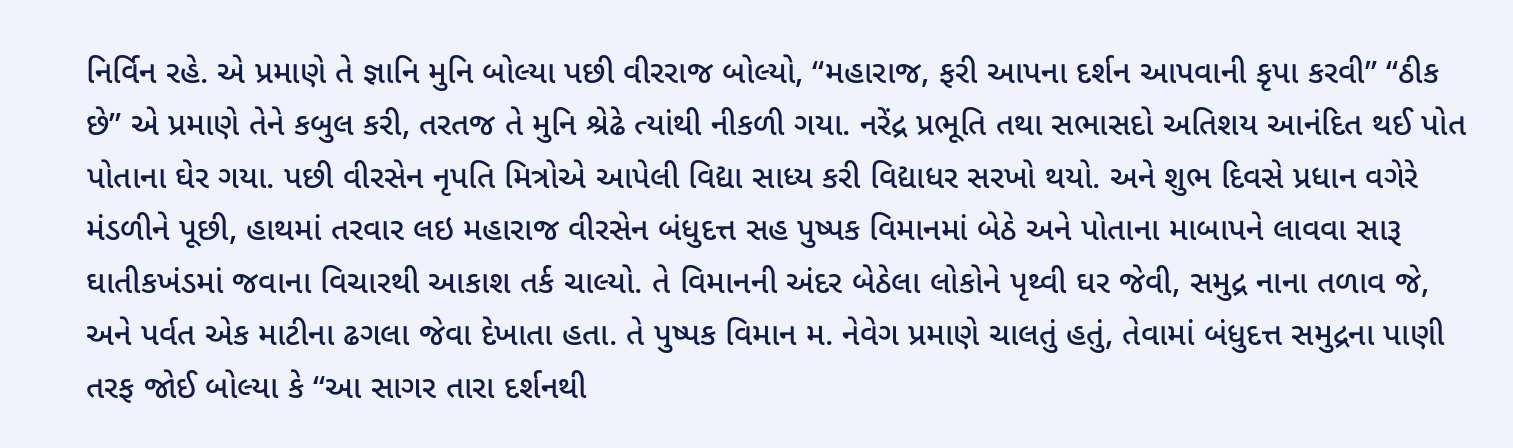નિર્વિન રહે. એ પ્રમાણે તે જ્ઞાનિ મુનિ બોલ્યા પછી વીરરાજ બોલ્યો, “મહારાજ, ફરી આપના દર્શન આપવાની કૃપા કરવી” “ઠીક છે” એ પ્રમાણે તેને કબુલ કરી, તરતજ તે મુનિ શ્રેઢે ત્યાંથી નીકળી ગયા. નરેંદ્ર પ્રભૂતિ તથા સભાસદો અતિશય આનંદિત થઈ પોત પોતાના ઘેર ગયા. પછી વીરસેન નૃપતિ મિત્રોએ આપેલી વિદ્યા સાધ્ય કરી વિદ્યાધર સરખો થયો. અને શુભ દિવસે પ્રધાન વગેરે મંડળીને પૂછી, હાથમાં તરવાર લઇ મહારાજ વીરસેન બંધુદત્ત સહ પુષ્પક વિમાનમાં બેઠે અને પોતાના માબાપને લાવવા સારૂ ઘાતીકખંડમાં જવાના વિચારથી આકાશ તર્ક ચાલ્યો. તે વિમાનની અંદર બેઠેલા લોકોને પૃથ્વી ઘર જેવી, સમુદ્ર નાના તળાવ જે, અને પર્વત એક માટીના ઢગલા જેવા દેખાતા હતા. તે પુષ્પક વિમાન મ. નેવેગ પ્રમાણે ચાલતું હતું, તેવામાં બંધુદત્ત સમુદ્રના પાણી તરફ જોઈ બોલ્યા કે “આ સાગર તારા દર્શનથી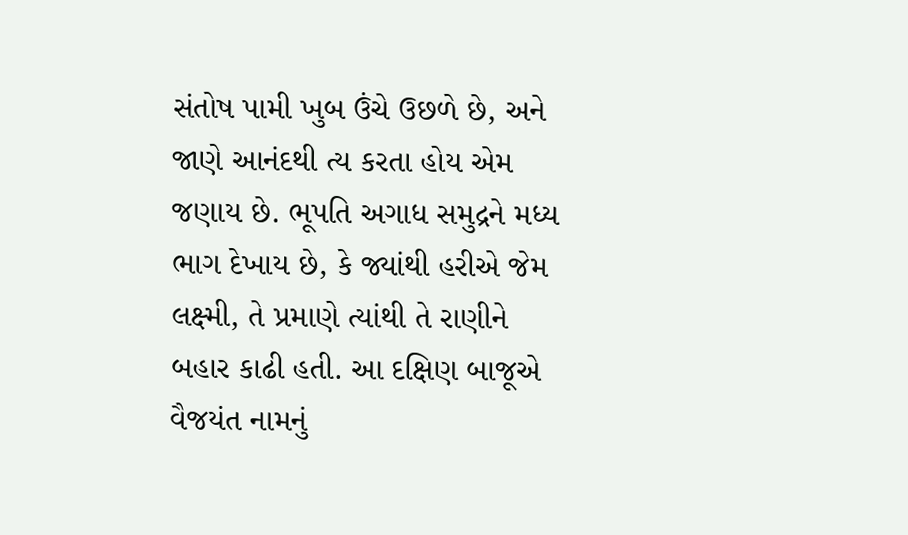સંતોષ પામી ખુબ ઉંચે ઉછળે છે, અને જાણે આનંદથી ત્ય કરતા હોય એમ જણાય છે. ભૂપતિ અગાધ સમુદ્રને મધ્ય ભાગ દેખાય છે, કે જ્યાંથી હરીએ જેમ લક્ષ્મી, તે પ્રમાણે ત્યાંથી તે રાણીને બહાર કાઢી હતી. આ દક્ષિણ બાજૂએ વૈજયંત નામનું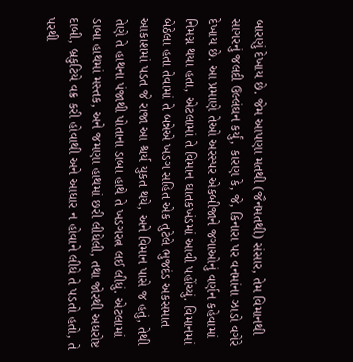બારણું દેખાય છે. જેમ આપણા મતથી (જૈનમતથી) સંસાર, તેમ વિમાનથી સાગરનું જલદી ઉલ્લંઘન કર્યું, કારણ કે, જે, કિનારા પર વનમાંના ઝાડો વગેરે દેખાય છે. આ પ્રમાણે તેઓ અરસ્પર એકબીજાને જગાઓનું વર્ણન કહેવામાં નિમગ્ન થયા હતા, એટલામાં તે વિમાન ઘાતકખંડમાં આવી પહોંચ્યું. વિમાનમાં બેઠેલા હતા તેવામાં તે બન્નેએ ખડગ સહિત એક તુટેલે ભુજદંડ અકસમાત આકાશમાં પડત જે રાજા આ શ્ચર્ય યુકત થયે, અને વિમાન પાસે જ હતું, તેથી તેણે તે હાથના પંજાથી પોતાના ડાબા હાથે તે ખડગરત્ન લઈ લીધું. એટલામાં ડાબા હાથમાં મસ્તક, અને જમણા હાથમાં છરી લીધેલી, તથા જોરથી અધરોષ્ટ દાબી, બ્રકુટિયે વક્ર કરી હોવાથી અને આધાર ન હોવાને લીધે તે પડતો હતો, તે પરથી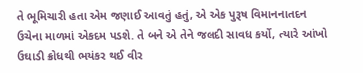તે ભૂમિચારી હતા એમ જણાઈ આવતું હતું, એ એક પુરૂષ વિમાનનાતદન ઉચેના માળમાં એકદમ પડશે. તે બને એ તેને જલદી સાવધ કર્યો, ત્યારે આંખો ઉઘાડી ક્રોધથી ભયંકર થઈ વીર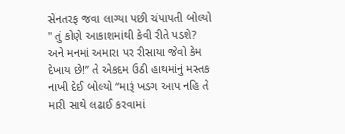સેનતરફ જવા લાગ્યા પછી ચંપાપતી બોલ્યો " તું કોણે આકાશમાંથી કેવી રીતે પડશે? અને મનમાં અમારા પર રીસાયા જેવો કેમ દેખાય છે!” તે એકદમ ઉઠી હાથમાંનું મસ્તક નાખી દેઈ બોલ્યો “મારૂં ખડગ આપ નહિ તે મારી સાથે લઢાઈ કરવામાં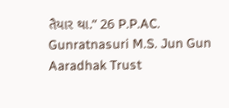તૈયાર થા.” 26 P.P.AC. Gunratnasuri M.S. Jun Gun Aaradhak Trust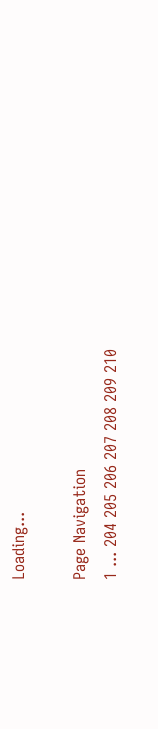Loading...

Page Navigation
1 ... 204 205 206 207 208 209 210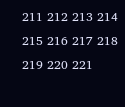211 212 213 214 215 216 217 218 219 220 221